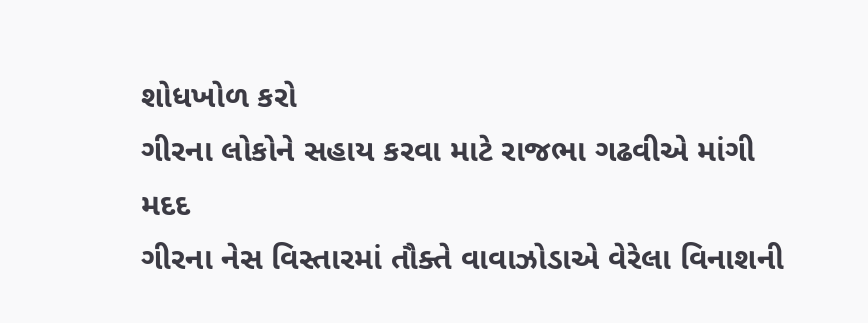શોધખોળ કરો
ગીરના લોકોને સહાય કરવા માટે રાજભા ગઢવીએ માંગી મદદ
ગીરના નેસ વિસ્તારમાં તૌક્તે વાવાઝોડાએ વેરેલા વિનાશની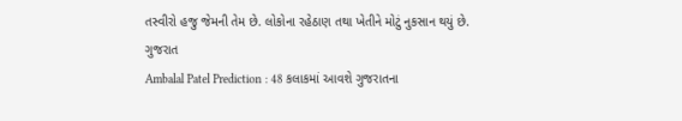તસ્વીરો હજુ જેમની તેમ છે. લોકોના રહેઠાણ તથા ખેતીને મોટું નુકસાન થયું છે.
ગુજરાત
Ambalal Patel Prediction : 48 કલાકમાં આવશે ગુજરાતના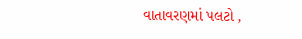વાતાવરણમાં પલટો ,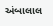અંબાલાલ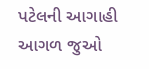પટેલની આગાહી
આગળ જુઓ